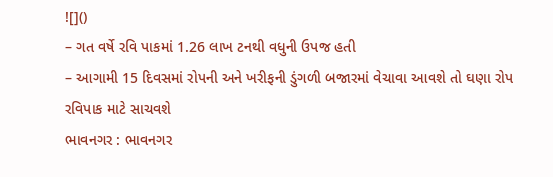![]()
– ગત વર્ષે રવિ પાકમાં 1.26 લાખ ટનથી વધુની ઉપજ હતી
– આગામી 15 દિવસમાં રોપની અને ખરીફની ડુંગળી બજારમાં વેચાવા આવશે તો ઘણા રોપ રવિપાક માટે સાચવશે
ભાવનગર : ભાવનગર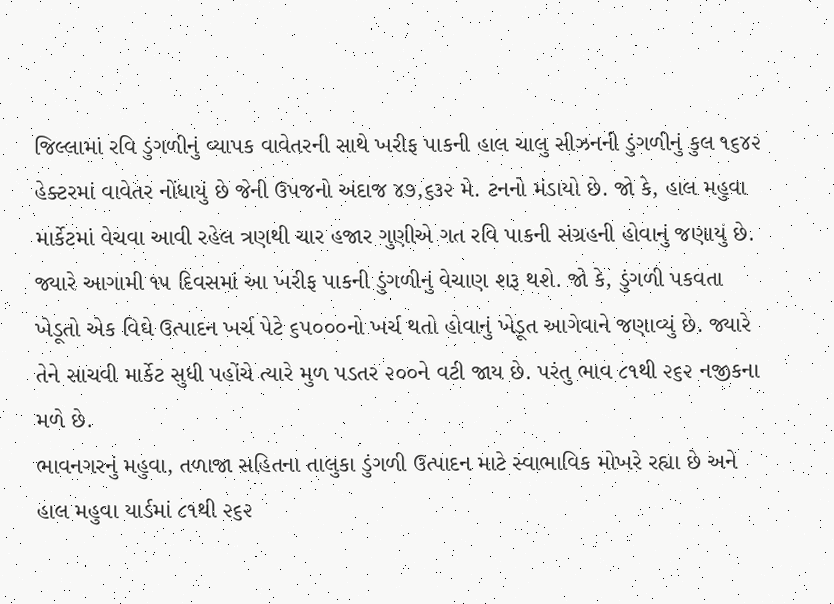જિલ્લામાં રવિ ડુંગળીનું વ્યાપક વાવેતરની સાથે ખરીફ પાકની હાલ ચાલુ સીઝનની ડુંગળીનું કુલ ૧૬૪૨ હેક્ટરમાં વાવેતર નોંધાયું છે જેની ઉપજનો અંદાજ ૪૭,૬૩૨ મે. ટનનો મંડાયો છે. જો કે, હાલ મહુવા માર્કેટમાં વેચવા આવી રહેલ ત્રણથી ચાર હજાર ગુણીએ ગત રવિ પાકની સંગ્રહની હોવાનું જણાયું છે. જ્યારે આગામી ૧૫ દિવસમાં આ ખરીફ પાકની ડુંગળીનું વેચાણ શરૂ થશે. જો કે, ડુંગળી પકવતા ખેડૂતો એક વિઘે ઉત્પાદન ખર્ચ પેટે ૬૫૦૦૦નો ખર્ચ થતો હોવાનું ખેડૂત આગેવાને જણાવ્યું છે. જ્યારે તેને સાચવી માર્કેટ સુધી પહોંચે ત્યારે મુળ પડતર ૨૦૦ને વટી જાય છે. પરંતુ ભાવ ૮૧થી ૨૬૨ નજીકના મળે છે.
ભાવનગરનું મહુવા, તળાજા સહિતના તાલુકા ડુંગળી ઉત્પાદન માટે સ્વાભાવિક મોખરે રહ્યા છે અને હાલ મહુવા યાર્ડમાં ૮૧થી ૨૬૨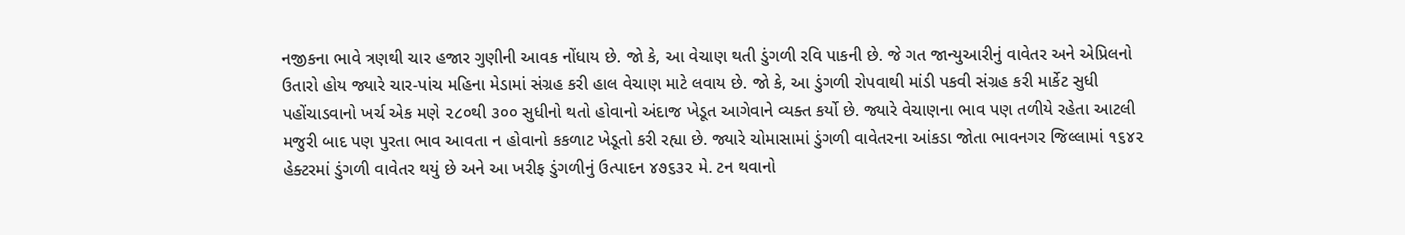નજીકના ભાવે ત્રણથી ચાર હજાર ગુણીની આવક નોંધાય છે. જો કે, આ વેચાણ થતી ડુંગળી રવિ પાકની છે. જે ગત જાન્યુઆરીનું વાવેતર અને એપ્રિલનો ઉતારો હોય જ્યારે ચાર-પાંચ મહિના મેડામાં સંગ્રહ કરી હાલ વેચાણ માટે લવાય છે. જો કે, આ ડુંગળી રોપવાથી માંડી પકવી સંગ્રહ કરી માર્કેટ સુધી પહોંચાડવાનો ખર્ચ એક મણે ૨૮૦થી ૩૦૦ સુધીનો થતો હોવાનો અંદાજ ખેડૂત આગેવાને વ્યક્ત કર્યો છે. જ્યારે વેચાણના ભાવ પણ તળીયે રહેતા આટલી મજુરી બાદ પણ પુરતા ભાવ આવતા ન હોવાનો કકળાટ ખેડૂતો કરી રહ્યા છે. જ્યારે ચોમાસામાં ડુંગળી વાવેતરના આંકડા જોતા ભાવનગર જિલ્લામાં ૧૬૪૨ હેક્ટરમાં ડુંગળી વાવેતર થયું છે અને આ ખરીફ ડુંગળીનું ઉત્પાદન ૪૭૬૩૨ મે. ટન થવાનો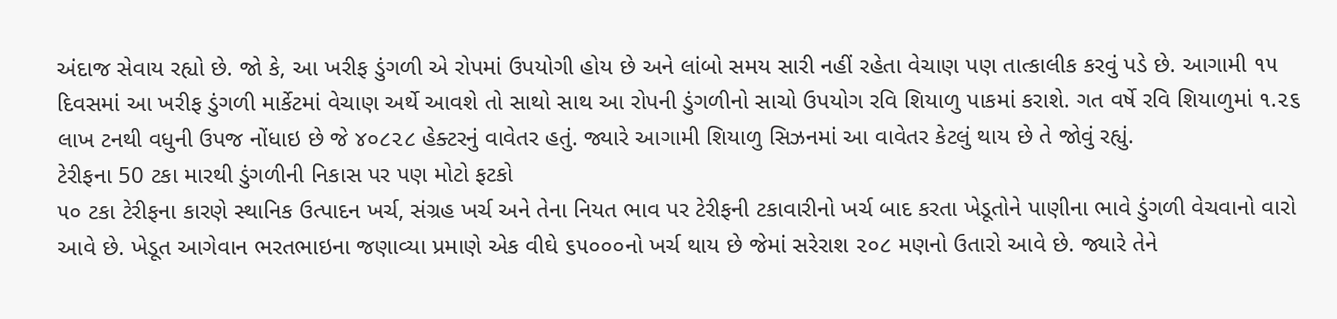અંદાજ સેવાય રહ્યો છે. જો કે, આ ખરીફ ડુંગળી એ રોપમાં ઉપયોગી હોય છે અને લાંબો સમય સારી નહીં રહેતા વેચાણ પણ તાત્કાલીક કરવું પડે છે. આગામી ૧૫ દિવસમાં આ ખરીફ ડુંગળી માર્કેટમાં વેચાણ અર્થે આવશે તો સાથો સાથ આ રોપની ડુંગળીનો સાચો ઉપયોગ રવિ શિયાળુ પાકમાં કરાશે. ગત વર્ષે રવિ શિયાળુમાં ૧.૨૬ લાખ ટનથી વધુની ઉપજ નોંધાઇ છે જે ૪૦૮૨૮ હેક્ટરનું વાવેતર હતું. જ્યારે આગામી શિયાળુ સિઝનમાં આ વાવેતર કેટલું થાય છે તે જોવું રહ્યું.
ટેરીફના 50 ટકા મારથી ડુંગળીની નિકાસ પર પણ મોટો ફટકો
૫૦ ટકા ટેરીફના કારણે સ્થાનિક ઉત્પાદન ખર્ચ, સંગ્રહ ખર્ચ અને તેના નિયત ભાવ પર ટેરીફની ટકાવારીનો ખર્ચ બાદ કરતા ખેડૂતોને પાણીના ભાવે ડુંગળી વેચવાનો વારો આવે છે. ખેડૂત આગેવાન ભરતભાઇના જણાવ્યા પ્રમાણે એક વીઘે ૬૫૦૦૦નો ખર્ચ થાય છે જેમાં સરેરાશ ૨૦૮ મણનો ઉતારો આવે છે. જ્યારે તેને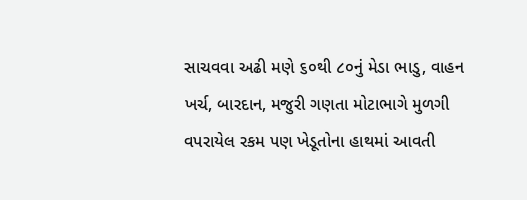સાચવવા અઢી મણે ૬૦થી ૮૦નું મેડા ભાડુ, વાહન ખર્ચ, બારદાન, મજુરી ગણતા મોટાભાગે મુળગી વપરાયેલ રકમ પણ ખેડૂતોના હાથમાં આવતી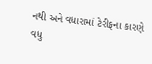નથી અને વધારામાં ટેરીફના કારણે વધુ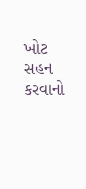ખોટ સહન કરવાનો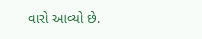વારો આવ્યો છે.